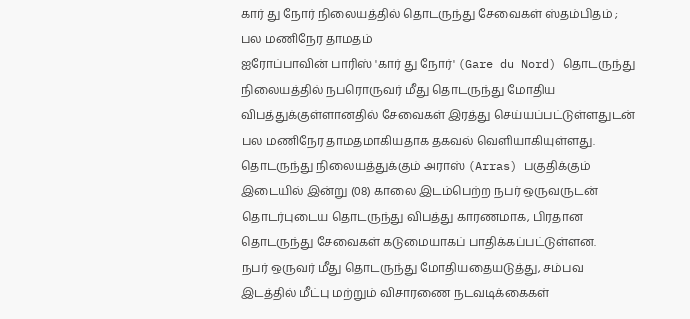கார் து நோர் நிலையத்தில் தொடருந்து சேவைகள் ஸ்தம்பிதம் ; பல மணிநேர தாமதம்
ஐரோப்பாவின் பாரிஸ் 'கார் து நோர்' (Gare du Nord) தொடருந்து நிலையத்தில் நபரொருவர் மீது தொடருந்து மோதிய விபத்துக்குள்ளானதில் சேவைகள் இரத்து செய்யப்பட்டுள்ளதுடன் பல மணிநேர தாமதமாகியதாக தகவல் வெளியாகியுள்ளது.
தொடருந்து நிலையத்துக்கும் அராஸ் (Arras) பகுதிக்கும் இடையில் இன்று (08) காலை இடம்பெற்ற நபர் ஒருவருடன் தொடர்புடைய தொடருந்து விபத்து காரணமாக, பிரதான தொடருந்து சேவைகள் கடுமையாகப் பாதிக்கப்பட்டுள்ளன.
நபர் ஒருவர் மீது தொடருந்து மோதியதையடுத்து, சம்பவ இடத்தில் மீட்பு மற்றும் விசாரணை நடவடிக்கைகள்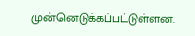முன்னெடுக்கப்பட்டுள்ளன.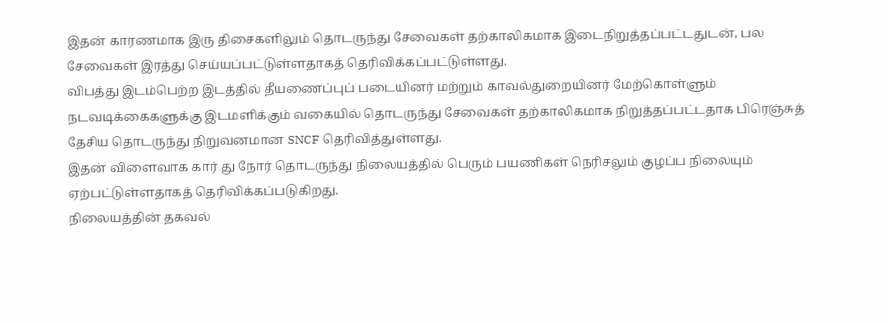இதன் காரணமாக இரு திசைகளிலும் தொடருந்து சேவைகள் தற்காலிகமாக இடைநிறுத்தப்பட்டதுடன், பல சேவைகள் இரத்து செய்யப்பட்டுள்ளதாகத் தெரிவிக்கப்பட்டுள்ளது.
விபத்து இடம்பெற்ற இடத்தில் தீயணைப்புப் படையினர் மற்றும் காவல்துறையினர் மேற்கொள்ளும் நடவடிக்கைகளுக்கு இடமளிக்கும் வகையில் தொடருந்து சேவைகள் தற்காலிகமாக நிறுத்தப்பட்டதாக பிரெஞ்சுத் தேசிய தொடருந்து நிறுவனமான SNCF தெரிவித்துள்ளது.
இதன் விளைவாக கார் து நோர் தொடருந்து நிலையத்தில் பெரும் பயணிகள் நெரிசலும் குழப்ப நிலையும் ஏற்பட்டுள்ளதாகத் தெரிவிக்கப்படுகிறது.
நிலையத்தின் தகவல்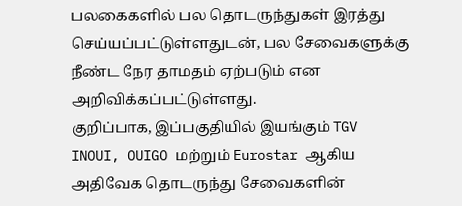பலகைகளில் பல தொடருந்துகள் இரத்து செய்யப்பட்டுள்ளதுடன், பல சேவைகளுக்கு நீண்ட நேர தாமதம் ஏற்படும் என அறிவிக்கப்பட்டுள்ளது.
குறிப்பாக, இப்பகுதியில் இயங்கும் TGV INOUI, OUIGO மற்றும் Eurostar ஆகிய அதிவேக தொடருந்து சேவைகளின்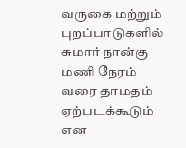வருகை மற்றும் புறப்பாடுகளில் சுமார் நான்கு மணி நேரம் வரை தாமதம் ஏற்படக்கூடும் என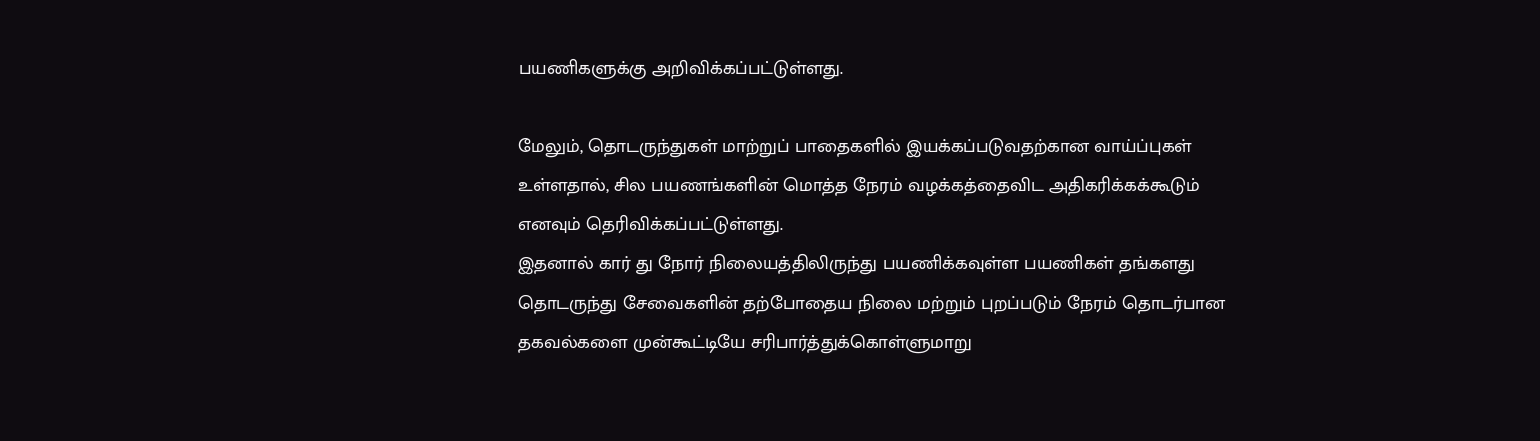பயணிகளுக்கு அறிவிக்கப்பட்டுள்ளது.

மேலும், தொடருந்துகள் மாற்றுப் பாதைகளில் இயக்கப்படுவதற்கான வாய்ப்புகள் உள்ளதால், சில பயணங்களின் மொத்த நேரம் வழக்கத்தைவிட அதிகரிக்கக்கூடும் எனவும் தெரிவிக்கப்பட்டுள்ளது.
இதனால் கார் து நோர் நிலையத்திலிருந்து பயணிக்கவுள்ள பயணிகள் தங்களது தொடருந்து சேவைகளின் தற்போதைய நிலை மற்றும் புறப்படும் நேரம் தொடர்பான தகவல்களை முன்கூட்டியே சரிபார்த்துக்கொள்ளுமாறு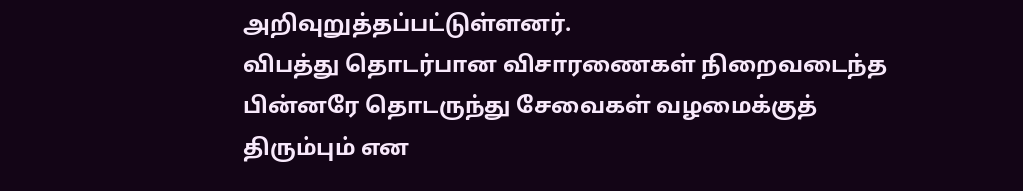அறிவுறுத்தப்பட்டுள்ளனர்.
விபத்து தொடர்பான விசாரணைகள் நிறைவடைந்த பின்னரே தொடருந்து சேவைகள் வழமைக்குத் திரும்பும் என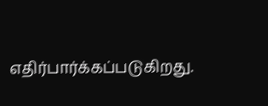எதிர்பார்க்கப்படுகிறது.